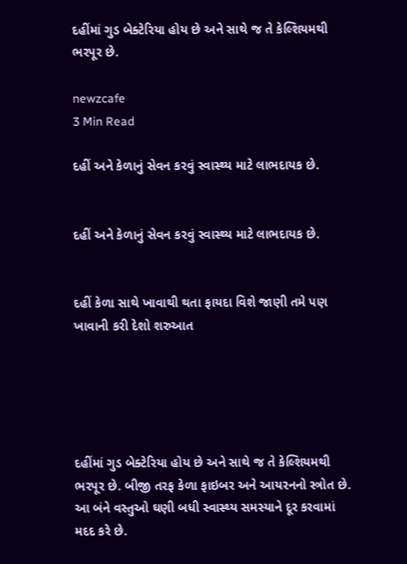દહીંમાં ગુડ બેક્ટેરિયા હોય છે અને સાથે જ તે કેલ્શિયમથી ભરપૂર છે.

newzcafe
3 Min Read

દહીં અને કેળાનું સેવન કરવું સ્વાસ્થ્ય માટે લાભદાયક છે.


દહીં અને કેળાનું સેવન કરવું સ્વાસ્થ્ય માટે લાભદાયક છે.


દહીં કેળા સાથે ખાવાથી થતા ફાયદા વિશે જાણી તમે પણ ખાવાની કરી દેશો શરુઆત





દહીંમાં ગુડ બેક્ટેરિયા હોય છે અને સાથે જ તે કેલ્શિયમથી ભરપૂર છે. બીજી તરફ કેળા ફાઇબર અને આયરનનો સ્ત્રોત છે. આ બંને વસ્તુઓ ઘણી બધી સ્વાસ્થ્ય સમસ્યાને દૂર કરવામાં મદદ કરે છે.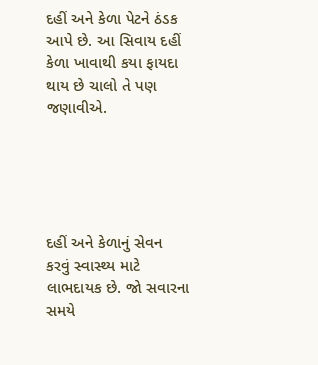દહીં અને કેળા પેટને ઠંડક આપે છે. આ સિવાય દહીં કેળા ખાવાથી કયા ફાયદા થાય છે ચાલો તે પણ જણાવીએ.





દહીં અને કેળાનું સેવન કરવું સ્વાસ્થ્ય માટે લાભદાયક છે. જો સવારના સમયે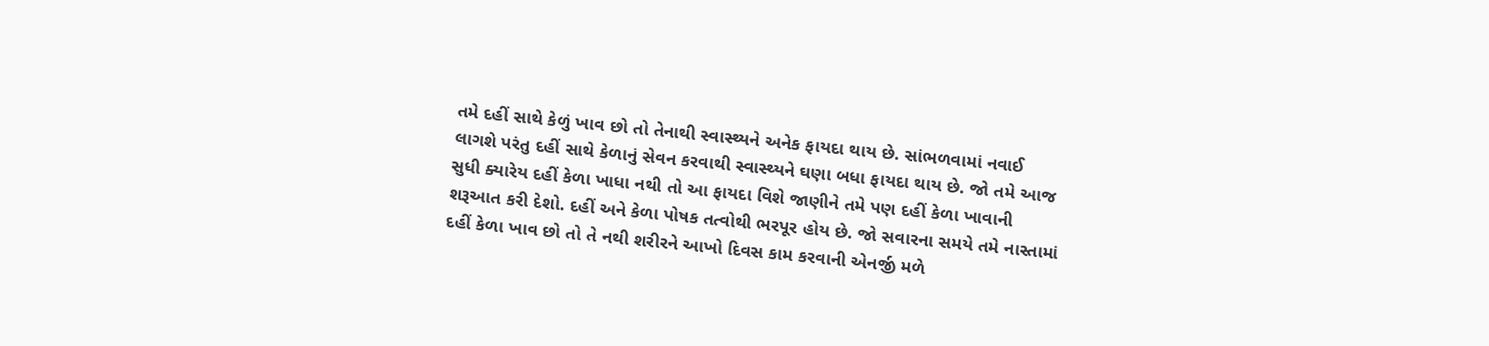તમે દહીં સાથે કેળું ખાવ છો તો તેનાથી સ્વાસ્થ્યને અનેક ફાયદા થાય છે. સાંભળવામાં નવાઈ લાગશે પરંતુ દહીં સાથે કેળાનું સેવન કરવાથી સ્વાસ્થ્યને ઘણા બધા ફાયદા થાય છે. જો તમે આજ સુધી ક્યારેય દહીં કેળા ખાધા નથી તો આ ફાયદા વિશે જાણીને તમે પણ દહીં કેળા ખાવાની શરૂઆત કરી દેશો. દહીં અને કેળા પોષક તત્વોથી ભરપૂર હોય છે. જો સવારના સમયે તમે નાસ્તામાં દહીં કેળા ખાવ છો તો તે નથી શરીરને આખો દિવસ કામ કરવાની એનર્જી મળે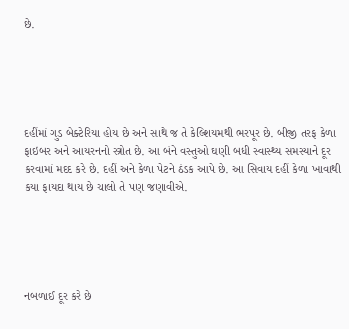છે.





દહીંમાં ગુડ બેક્ટેરિયા હોય છે અને સાથે જ તે કેલ્શિયમથી ભરપૂર છે. બીજી તરફ કેળા ફાઇબર અને આયરનનો સ્ત્રોત છે. આ બંને વસ્તુઓ ઘણી બધી સ્વાસ્થ્ય સમસ્યાને દૂર કરવામાં મદદ કરે છે. દહીં અને કેળા પેટને ઠંડક આપે છે. આ સિવાય દહીં કેળા ખાવાથી કયા ફાયદા થાય છે ચાલો તે પણ જણાવીએ.





નબળાઈ દૂર કરે છે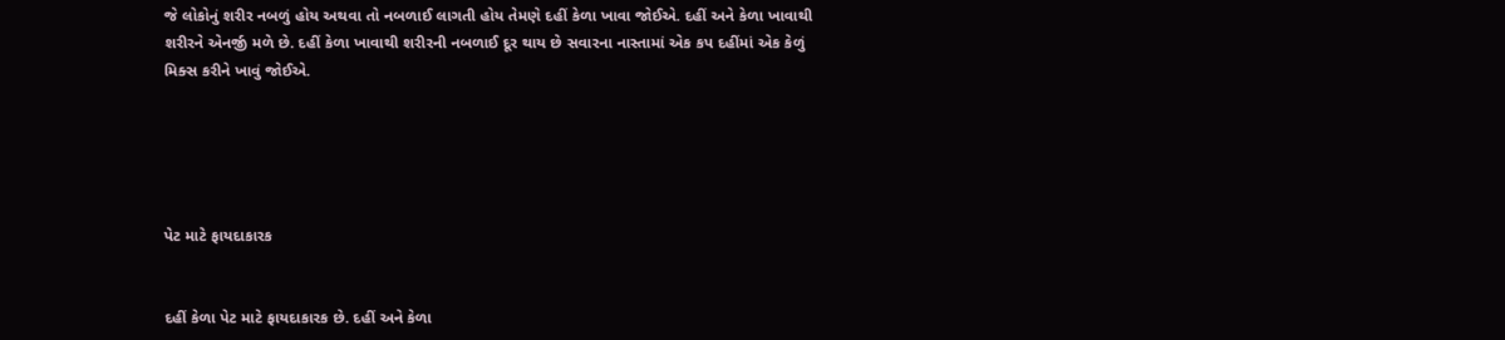જે લોકોનું શરીર નબળું હોય અથવા તો નબળાઈ લાગતી હોય તેમણે દહીં કેળા ખાવા જોઈએ. દહીં અને કેળા ખાવાથી શરીરને એનર્જી મળે છે. દહીં કેળા ખાવાથી શરીરની નબળાઈ દૂર થાય છે સવારના નાસ્તામાં એક કપ દહીંમાં એક કેળું મિક્સ કરીને ખાવું જોઈએ.





પેટ માટે ફાયદાકારક


દહીં કેળા પેટ માટે ફાયદાકારક છે. દહીં અને કેળા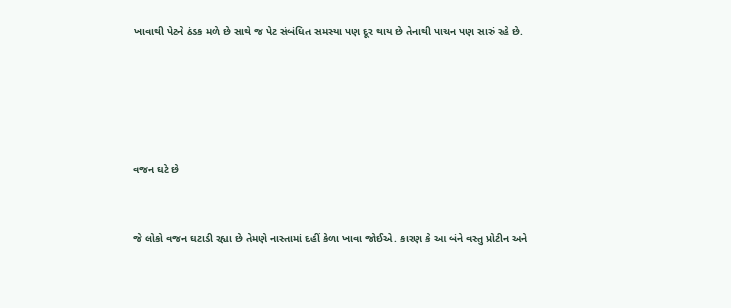ખાવાથી પેટને ઠંડક મળે છે સાથે જ પેટ સંબંધિત સમસ્યા પણ દૂર થાય છે તેનાથી પાચન પણ સારું રહે છે.





વજન ઘટે છે


જે લોકો વજન ઘટાડી રહ્યા છે તેમણે નાસ્તામાં દહીં કેળા ખાવા જોઈએ. કારણ કે આ બંને વસ્તુ પ્રોટીન અને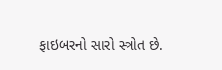ફાઇબરનો સારો સ્ત્રોત છે.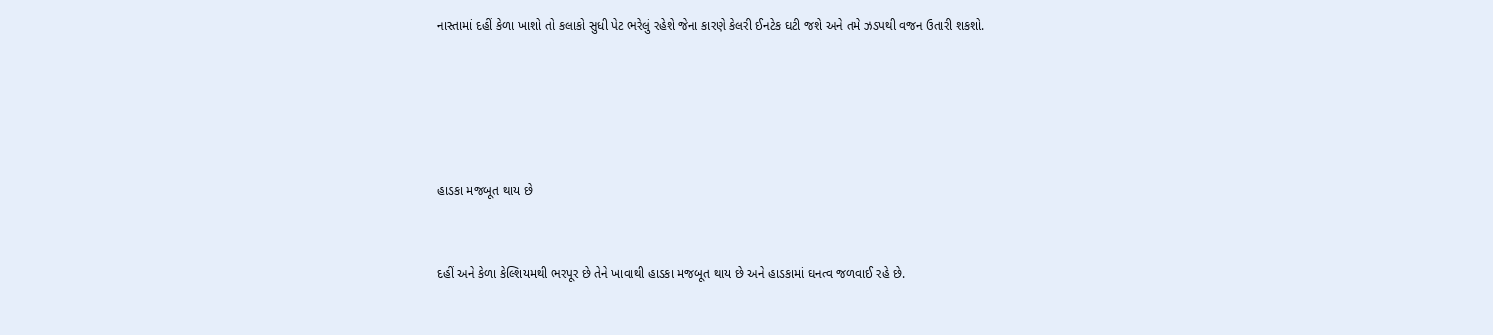નાસ્તામાં દહીં કેળા ખાશો તો કલાકો સુધી પેટ ભરેલું રહેશે જેના કારણે કેલરી ઈનટેક ઘટી જશે અને તમે ઝડપથી વજન ઉતારી શકશો.





હાડકા મજબૂત થાય છે


દહીં અને કેળા કેલ્શિયમથી ભરપૂર છે તેને ખાવાથી હાડકા મજબૂત થાય છે અને હાડકામાં ઘનત્વ જળવાઈ રહે છે.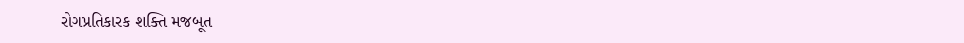રોગપ્રતિકારક શક્તિ મજબૂત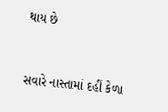થાય છે


સવારે નાસ્તામાં દહીં કેળા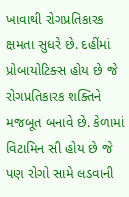ખાવાથી રોગપ્રતિકારક ક્ષમતા સુધરે છે. દહીંમાં પ્રોબાયોટિક્સ હોય છે જે રોગપ્રતિકારક શક્તિને મજબૂત બનાવે છે. કેળામાં વિટામિન સી હોય છે જે પણ રોગો સામે લડવાની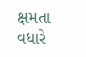ક્ષમતા વધારે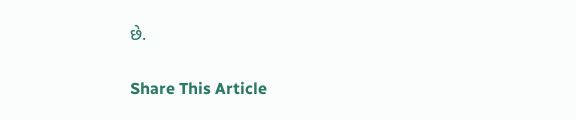છે.

Share This Article